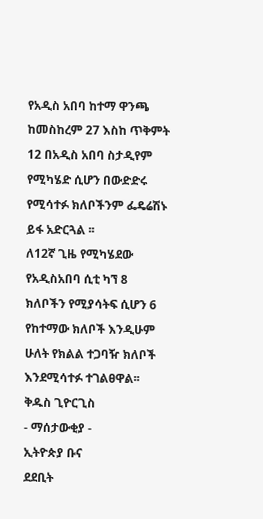የአዲስ አበባ ከተማ ዋንጫ ከመስከረም 27 እስከ ጥቅምት 12 በአዲስ አበባ ስታዲየም የሚካሄድ ሲሆን በውድድሩ የሚሳተፉ ክለቦችንም ፌዴሬሽኑ ይፋ አድርጓል ፡፡
ለ12ኛ ጊዜ የሚካሄደው የአዲስአበባ ሲቲ ካኘ 8 ክለቦችን የሚያሳትፍ ሲሆን 6 የከተማው ክለቦች እንዲሁም ሁለት የክልል ተጋባዥ ክለቦች እንደሚሳተፉ ተገልፀዋል፡፡
ቅዱስ ጊዮርጊስ
- ማሰታውቂያ -
ኢትዮጵያ ቡና
ደደቢት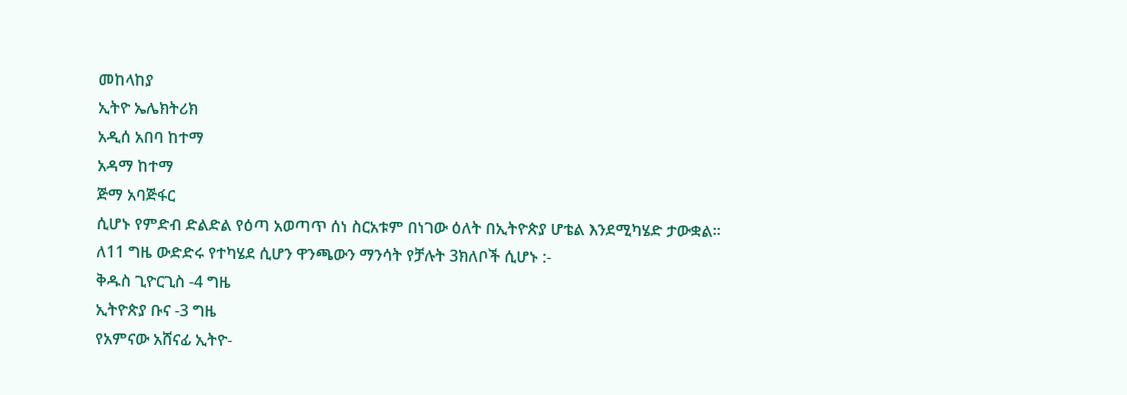መከላከያ
ኢትዮ ኤሌክትሪክ
አዲሰ አበባ ከተማ
አዳማ ከተማ
ጅማ አባጅፋር
ሲሆኑ የምድብ ድልድል የዕጣ አወጣጥ ሰነ ስርአቱም በነገው ዕለት በኢትዮጵያ ሆቴል እንደሚካሄድ ታውቋል፡፡
ለ11 ግዜ ውድድሩ የተካሄደ ሲሆን ዋንጫውን ማንሳት የቻሉት 3ክለቦች ሲሆኑ :-
ቅዱስ ጊዮርጊስ -4 ግዜ
ኢትዮጵያ ቡና -3 ግዜ
የአምናው አሸናፊ ኢትዮ-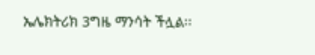ኤሌክትሪክ 3ግዜ ማንሳት ችሏል፡፡